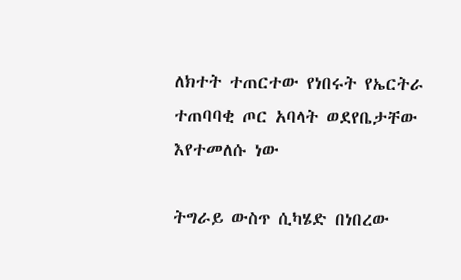ለክተት ተጠርተው የነበሩት የኤርትራ ተጠባባቂ ጦር አባላት ወደየቤታቸው እየተመለሱ ነው

ትግራይ ውስጥ ሲካሄድ በነበረው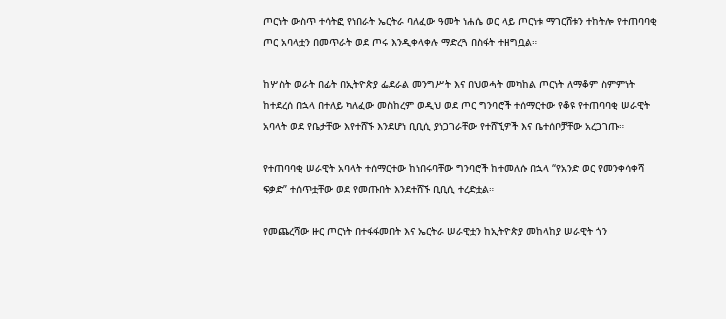ጦርነት ውስጥ ተሳትፎ የነበራት ኤርትራ ባለፈው ዓመት ነሐሴ ወር ላይ ጦርነቱ ማገርሸቱን ተከትሎ የተጠባባቂ ጦር አባላቷን በመጥራት ወደ ጦሩ እንዲቀላቀሉ ማድረጓ በስፋት ተዘግቧል።

ከሦስት ወራት በፊት በኢትዮጵያ ፌደራል መንግሥት እና በህወሓት መካከል ጦርነት ለማቆም ስምምነት ከተደረሰ በኋላ በተለይ ካለፈው መስከረም ወዲህ ወደ ጦር ግንባሮች ተሰማርተው የቆዩ የተጠባባቂ ሠራዊት አባላት ወደ የቤታቸው እየተሸኙ እንደሆነ ቢቢሲ ያነጋገራቸው የተሸኚዎች እና ቤተሰቦቻቸው አረጋገጡ።

የተጠባባቂ ሠራዊት አባላት ተሰማርተው ከነበሩባቸው ግንባሮች ከተመለሱ በኋላ “የአንድ ወር የመንቀሳቀሻ ፍቃድ” ተሰጥቷቸው ወደ የመጡበት እንደተሸኙ ቢቢሲ ተረድቷል።

የመጨረሻው ዙር ጦርነት በተፋፋመበት እና ኤርትራ ሠራዊቷን ከኢትዮጵያ መከላከያ ሠራዊት ጎን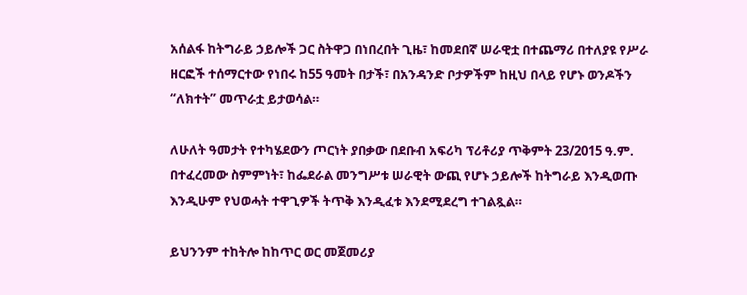አሰልፋ ከትግራይ ኃይሎች ጋር ስትዋጋ በነበረበት ጊዜ፣ ከመደበኛ ሠራዊቷ በተጨማሪ በተለያዩ የሥራ ዘርፎች ተሰማርተው የነበሩ ከ55 ዓመት በታች፣ በአንዳንድ ቦታዎችም ከዚህ በላይ የሆኑ ወንዶችን “ለክተት” መጥራቷ ይታወሳል።

ለሁለት ዓመታት የተካሄደውን ጦርነት ያበቃው በደቡብ አፍሪካ ፕሪቶሪያ ጥቅምት 23/2015 ዓ.ም. በተፈረመው ስምምነት፣ ከፌደራል መንግሥቱ ሠራዊት ውጪ የሆኑ ኃይሎች ከትግራይ እንዲወጡ እንዲሁም የህወሓት ተዋጊዎች ትጥቅ እንዲፈቱ እንደሚደረግ ተገልጿል።

ይህንንም ተከትሎ ከከጥር ወር መጀመሪያ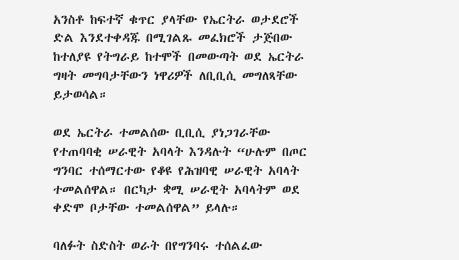አንስቶ ከፍተኛ ቁጥር ያላቸው የኤርትራ ወታደሮች ድል እንደተቀዳጁ በሚገልጹ መፈክሮች ታጅበው ከተለያዩ የትግራይ ከተሞች በመውጣት ወደ ኤርትራ ግዛት መግባታቸውን ነዋሪዎች ለቢቢሲ መግለጻቸው ይታወሳል።

ወደ ኤርትራ ተመልሰው ቢቢሲ ያነጋገራቸው የተጠባባቂ ሠራዊት አባላት እንዳሉት “ሁሉም በጦር ግንባር ተሰማርተው የቆዩ የሕዝባዊ ሠራዊት አባላት ተመልሰዋል። በርካታ ቋሚ ሠራዊት አባላትም ወደ ቀድሞ ቦታቸው ተመልሰዋል” ይላሉ።

ባለፉት ስድስት ወራት በየግንባሩ ተሰልፈው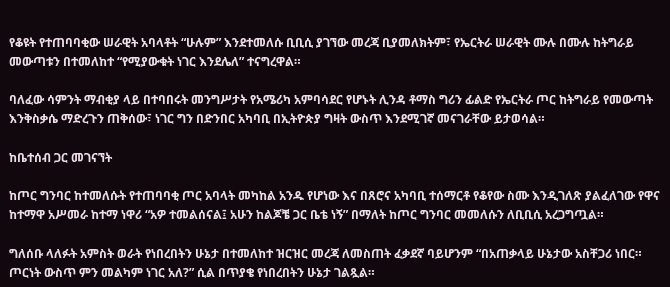የቆዩት የተጠባባቂው ሠራዊት አባላቶት “ሁሉም” እንደተመለሱ ቢቢሲ ያገኘው መረጃ ቢያመለክትም፣ የኤርትራ ሠራዊት ሙሉ በሙሉ ከትግራይ መውጣቱን በተመለከተ “የሚያውቁት ነገር እንደሌለ” ተናግረዋል።

ባለፈው ሳምንት ማብቂያ ላይ በተባበሩት መንግሥታት የአሜሪካ አምባሳደር የሆኑት ሊንዳ ቶማስ ግሪን ፊልድ የኤርትራ ጦር ከትግራይ የመውጣት እንቅስቃሴ ማድረጉን ጠቅሰው፣ ነገር ግን በድንበር አካባቢ በኢትዮጵያ ግዛት ውስጥ እንደሚገኛ መናገራቸው ይታወሳል።

ከቤተሰብ ጋር መገናኘት

ከጦር ግንባር ከተመለሱት የተጠባባቂ ጦር አባላት መካከል አንዱ የሆነው እና በጸሮና አካባቢ ተሰማርቶ የቆየው ስሙ እንዲገለጽ ያልፈለገው የዋና ከተማዋ አሥመራ ከተማ ነዋሪ “አዎ ተመልሰናል፤ አሁን ከልጆቼ ጋር ቤቴ ነኝ” በማለት ከጦር ግንባር መመለሱን ለቢቢሲ አረጋግጧል።

ግለሰቡ ላለፉት አምስት ወራት የነበረበትን ሁኔታ በተመለከተ ዝርዝር መረጃ ለመስጠት ፈቃደኛ ባይሆንም “በአጠቃላይ ሁኔታው አስቸጋሪ ነበር። ጦርነት ውስጥ ምን መልካም ነገር አለ?” ሲል በጥያቄ የነበረበትን ሁኔታ ገልጿል።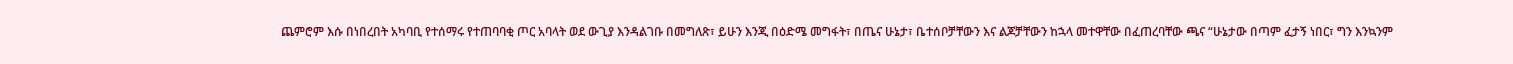ጨምሮም እሱ በነበረበት አካባቢ የተሰማሩ የተጠባባቂ ጦር አባላት ወደ ውጊያ እንዳልገቡ በመግለጽ፣ ይሁን እንጂ በዕድሜ መግፋት፣ በጤና ሁኔታ፣ ቤተሰቦቻቸውን እና ልጆቻቸውን ከኋላ መተዋቸው በፈጠረባቸው ጫና “ሁኔታው በጣም ፈታኝ ነበር፣ ግን እንኳንም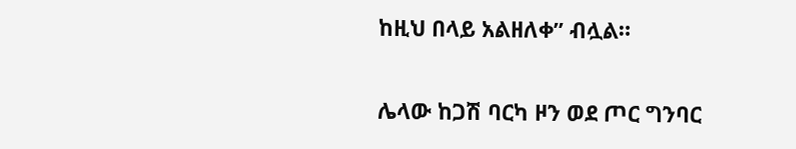ከዚህ በላይ አልዘለቀ” ብሏል።

ሌላው ከጋሽ ባርካ ዞን ወደ ጦር ግንባር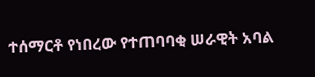ተሰማርቶ የነበረው የተጠባባቂ ሠራዊት አባል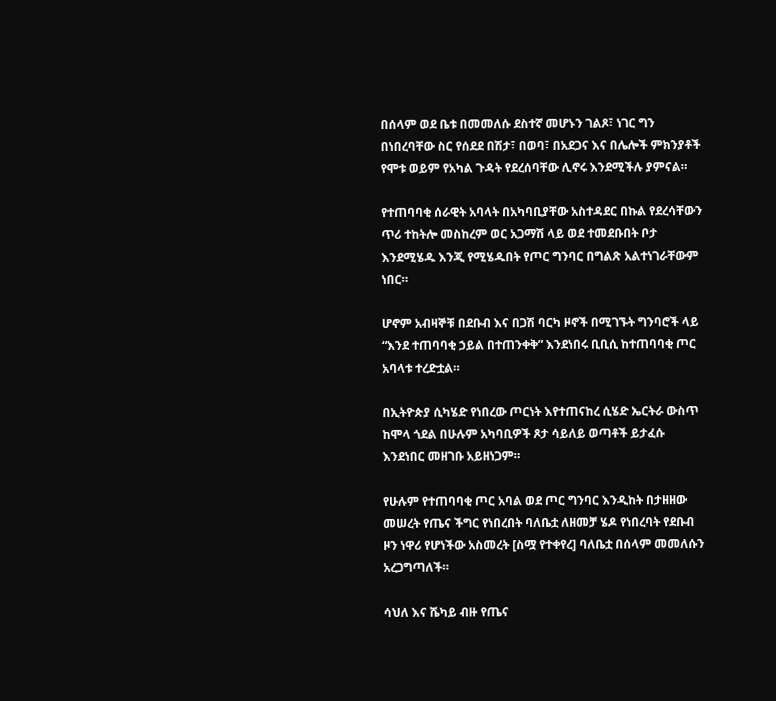በሰላም ወደ ቤቱ በመመለሱ ደስተኛ መሆኑን ገልጾ፣ ነገር ግን በነበረባቸው ስር የሰደደ በሽታ፣ በወባ፣ በአደጋና እና በሌሎች ምክንያቶች የሞቱ ወይም የአካል ጉዳት የደረሰባቸው ሊኖሩ እንደሚችሉ ያምናል።

የተጠባባቂ ሰራዊት አባላት በአካባቢያቸው አስተዳደር በኩል የደረሳቸውን ጥሪ ተከትሎ መስከረም ወር አጋማሽ ላይ ወደ ተመደቡበት ቦታ እንደሚሄዱ እንጂ የሚሄዱበት የጦር ግንባር በግልጽ አልተነገራቸውም ነበር።

ሆኖም አብዛኞቹ በደቡብ እና በጋሽ ባርካ ዞኖች በሚገኙት ግንባሮች ላይ “እንደ ተጠባባቂ ኃይል በተጠንቀቅ” እንደነበሩ ቢቢሲ ከተጠባባቂ ጦር አባላቱ ተረድቷል።

በኢትዮጵያ ሲካሄድ የነበረው ጦርነት እየተጠናከረ ሲሄድ ኤርትራ ውስጥ ከሞላ ጎደል በሁሉም አካባቢዎች ጾታ ሳይለይ ወጣቶች ይታፈሱ እንደነበር መዘገቡ አይዘነጋም።

የሁሉም የተጠባባቂ ጦር አባል ወደ ጦር ግንባር እንዲከት በታዘዘው መሠረት የጤና ችግር የነበረበት ባለቤቷ ለዘመቻ ሄዶ የነበረባት የደቡብ ዞን ነዋሪ የሆነችው አስመረት [ስሟ የተቀየረ] ባለቤቷ በሰላም መመለሱን አረጋግጣለች።

ሳህለ እና ሼካይ ብዙ የጤና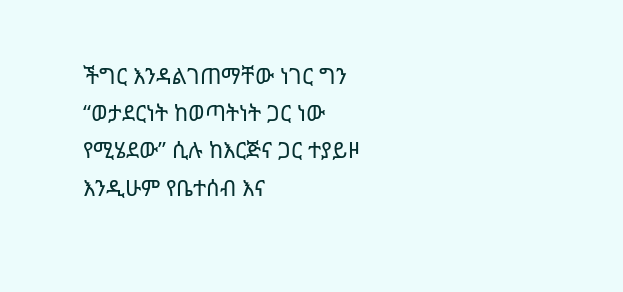ችግር እንዳልገጠማቸው ነገር ግን “ወታደርነት ከወጣትነት ጋር ነው የሚሄደው” ሲሉ ከእርጅና ጋር ተያይዞ እንዲሁም የቤተሰብ እና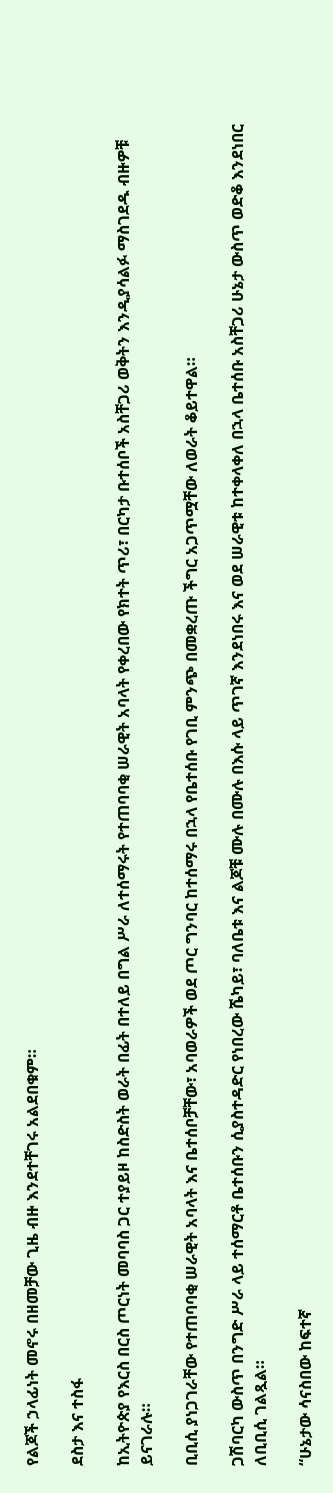የልጆች ኃላፊነት መኖሩ በዘመቻው ጊዜ ብዙ እንደተቸገሩ አልደበቁም።

ደስታ እና ተስፋ

ከኢትዮጵያ የእርስ በርስ ጦርነት መባባስ ጋር ተያይዞ ከስድስት ወራት በፊት በተለይ በግል ሥራ ለተሰማሩት የተጠባባቂ ሠራዊት አባላት የቀረበው የክተት ጥሪ፣ በርካታ ቡተሰቦች አስቸጋሪ ወቅትን እንዲያሳልፉ ማስገደዱ ብዙዎቹ ይናገራሉ።

ቢቢሲ ያነጋገራቸው የተጠባባቂ ሠራዊት አባላት እና ቤተሰቦቻቸው፣ አባወራዎች ወደ ጦር ግንባር ከተሰማሩ በኋላ የቤተሰቡ የገቢ ምንጭ በመቋረጡ ችግር አጋጥሟቸው ለወራት ቆይተዋል።

ጋሽባርካ ውስጥ በንግድ ሥራ ላይ ተሰማርቶ ቤተሰቡን ሲያስተዳድር የነበረው ሼካይ፣ ባለቤቱ እና ልጆቹ ሙሉ በሙሉ በእሱ ላይ ጥገኛ እንደነበሩ እና ወደ ሠራዊቱ ከተቀላቀለ በኋላ ቤተሰቡ አስቸጋሪ ሁኔታ ውስጥ ወድቆ እንደነበር ለቢቢሲ ገልጿል።

“ሁኔታው ሳናስበው ከፍተኛ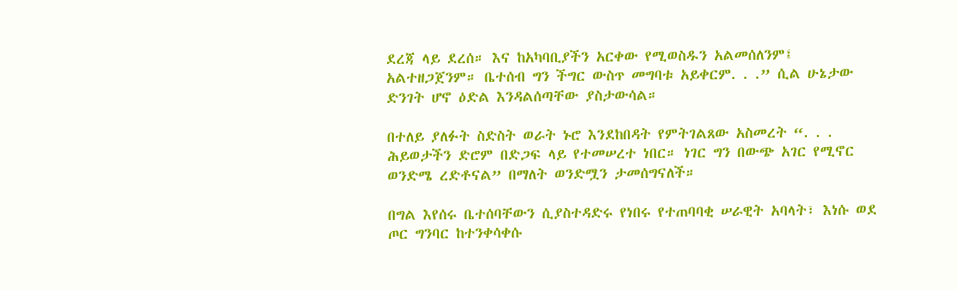ደረጃ ላይ ደረሰ። እና ከአካባቢያችን አርቀው የሚወስዱን አልመሰለንም፤ አልተዘጋጀንም። ቤተሰብ ግን ችግር ውስጥ መግባቱ አይቀርም. . .” ሲል ሁኔታው ድንገት ሆኖ ዕድል እንዳልሰጣቸው ያስታውሳል።

በተለይ ያለፉት ስድስት ወራት ኑሮ እንደከበዳት የምትገልጸው አስመረት “. . . ሕይወታችን ድሮም በድጋፍ ላይ የተመሠረተ ነበር። ነገር ግን በውጭ አገር የሚኖር ወንድሜ ረድቶናል” በማለት ወንድሟን ታመሰግናለች።

በግል እየሰሩ ቤተሰባቸውን ሲያስተዳድሩ የነበሩ የተጠባባቂ ሠራዊት አባላት፣ እነሱ ወደ ጦር ግንባር ከተንቀሳቀሱ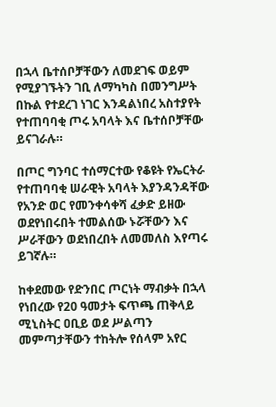በኋላ ቤተሰቦቻቸውን ለመደገፍ ወይም የሚያገኙትን ገቢ ለማካካስ በመንግሥት በኩል የተደረገ ነገር እንዳልነበረ አስተያየት የተጠባባቂ ጦሩ አባላት እና ቤተሰቦቻቸው ይናገራሉ።

በጦር ግንባር ተሰማርተው የቆዩት የኤርትራ የተጠባባቂ ሠራዊት አባላት እያንዳንዳቸው የአንድ ወር የመንቀሳቀሻ ፈቃድ ይዘው ወደየነበሩበት ተመልሰው ኑሯቸውን እና ሥራቸውን ወደነበረበት ለመመለስ እየጣሩ ይገኛሉ።

ከቀደመው የድንበር ጦርነት ማብቃት በኋላ የነበረው የ20 ዓመታት ፍጥጫ ጠቅላይ ሚኒስትር ዐቢይ ወደ ሥልጣን መምጣታቸውን ተከትሎ የሰላም አየር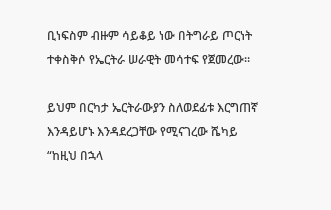ቢነፍስም ብዙም ሳይቆይ ነው በትግራይ ጦርነት ተቀስቅሶ የኤርትራ ሠራዊት መሳተፍ የጀመረው።

ይህም በርካታ ኤርትራውያን ስለወደፊቱ እርግጠኛ እንዳይሆኑ እንዳደረጋቸው የሚናገረው ሼካይ “ከዚህ በኋላ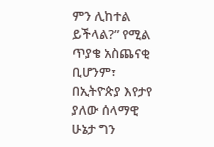ምን ሊከተል ይችላል?” የሚል ጥያቄ አስጨናቂ ቢሆንም፣ በኢትዮጵያ እየታየ ያለው ሰላማዊ ሁኔታ ግን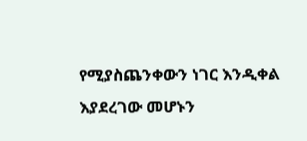የሚያስጨንቀውን ነገር እንዲቀል እያደረገው መሆኑን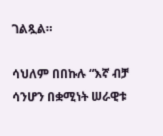ገልጿል።

ሳህለም በበኩሉ “እኛ ብቻ ሳንሆን በቋሚነት ሠራዊቱ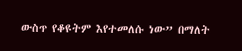ውስጥ የቆዩትም እየተመለሱ ነው” በማለት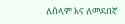ለሰላም እና ለመደበኛ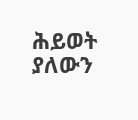ሕይወት ያለውን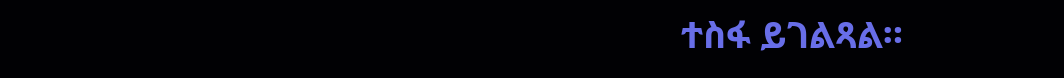ተስፋ ይገልጻል።